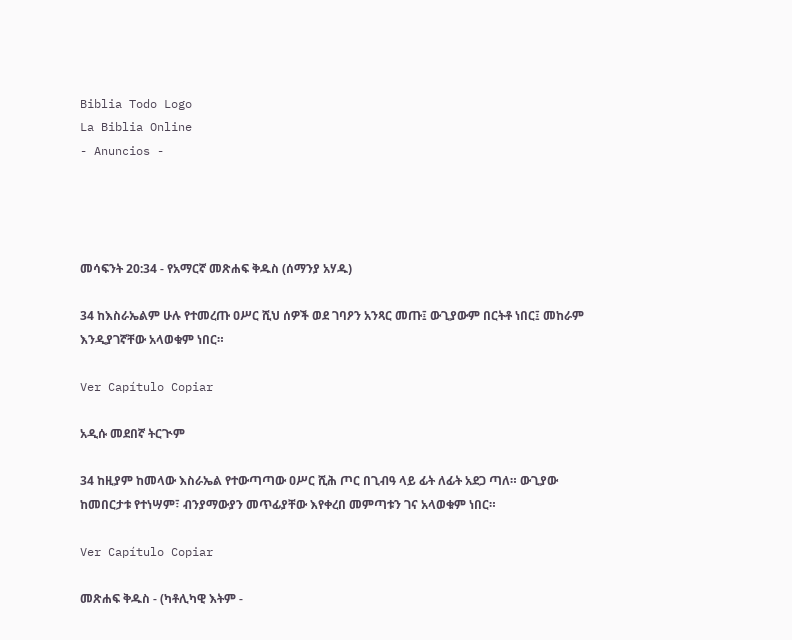Biblia Todo Logo
La Biblia Online
- Anuncios -




መሳፍንት 20:34 - የአማርኛ መጽሐፍ ቅዱስ (ሰማንያ አሃዱ)

34 ከእስራኤልም ሁሉ የተመረጡ ዐሥር ሺህ ሰዎች ወደ ገባዖን አንጻር መጡ፤ ውጊያውም በርትቶ ነበር፤ መከራም እንዲያገኛቸው አላወቁም ነበር።

Ver Capítulo Copiar

አዲሱ መደበኛ ትርጒም

34 ከዚያም ከመላው እስራኤል የተውጣጣው ዐሥር ሺሕ ጦር በጊብዓ ላይ ፊት ለፊት አደጋ ጣለ። ውጊያው ከመበርታቱ የተነሣም፣ ብንያማውያን መጥፊያቸው እየቀረበ መምጣቱን ገና አላወቁም ነበር።

Ver Capítulo Copiar

መጽሐፍ ቅዱስ - (ካቶሊካዊ እትም -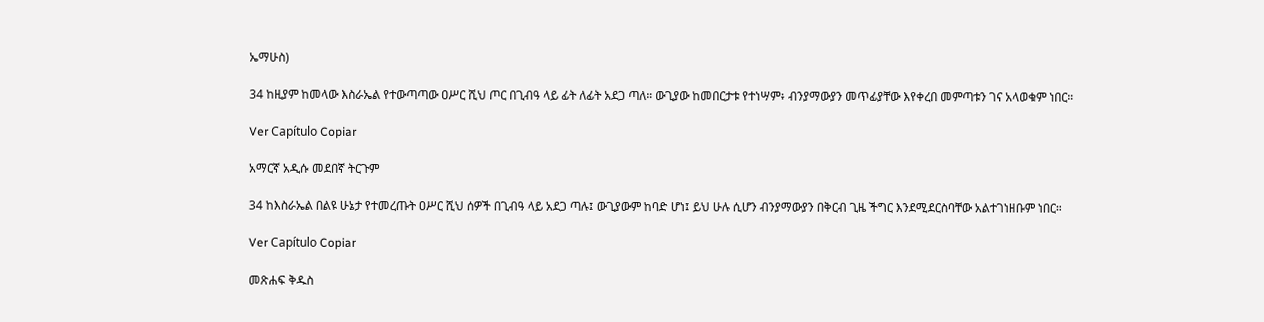ኤማሁስ)

34 ከዚያም ከመላው እስራኤል የተውጣጣው ዐሥር ሺህ ጦር በጊብዓ ላይ ፊት ለፊት አደጋ ጣለ። ውጊያው ከመበርታቱ የተነሣም፥ ብንያማውያን መጥፊያቸው እየቀረበ መምጣቱን ገና አላወቁም ነበር።

Ver Capítulo Copiar

አማርኛ አዲሱ መደበኛ ትርጉም

34 ከእስራኤል በልዩ ሁኔታ የተመረጡት ዐሥር ሺህ ሰዎች በጊብዓ ላይ አደጋ ጣሉ፤ ውጊያውም ከባድ ሆነ፤ ይህ ሁሉ ሲሆን ብንያማውያን በቅርብ ጊዜ ችግር እንደሚደርስባቸው አልተገነዘቡም ነበር።

Ver Capítulo Copiar

መጽሐፍ ቅዱስ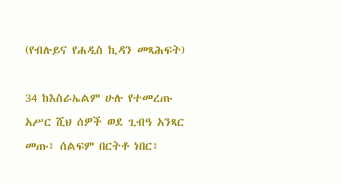(የብሉይና የሐዲስ ኪዳን መጻሕፍት)

34 ከእስራኤልም ሁሉ የተመረጡ አሥር ሺህ ሰዎች ወደ ጊብዓ አንጻር መጡ፥ ሰልፍም በርትቶ ነበር፥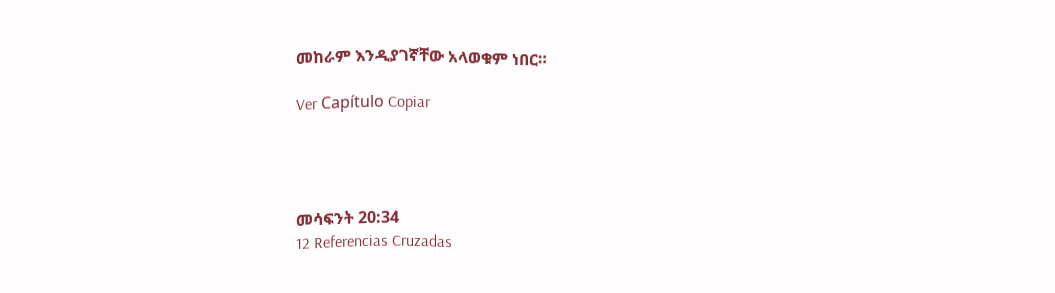መከራም እንዲያገኛቸው አላወቁም ነበር።

Ver Capítulo Copiar




መሳፍንት 20:34
12 Referencias Cruzadas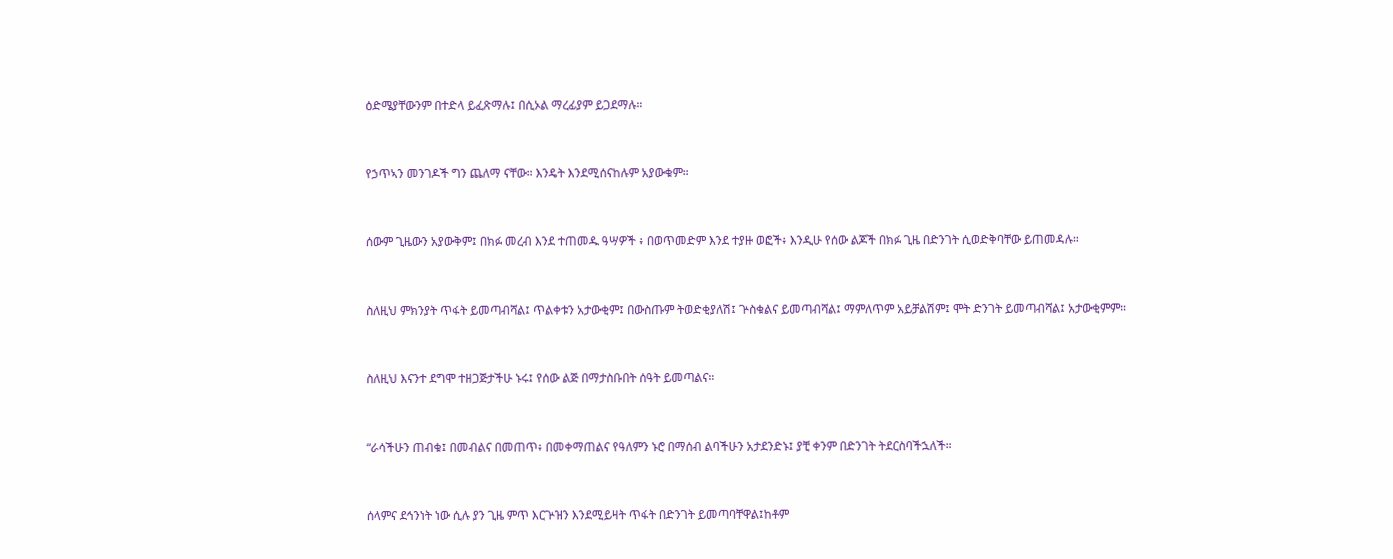ዕድሜያቸውንም በተድላ ይፈጽማሉ፤ በሲኦል ማረፊያም ይጋደማሉ።


የኃጥኣን መንገዶች ግን ጨለማ ናቸው። እንዴት እንደሚሰናከሉም አያውቁም።


ሰውም ጊዜውን አያውቅም፤ በክፉ መረብ እንደ ተጠመዱ ዓሣዎች ፥ በወጥመድም እንደ ተያዙ ወፎች፥ እንዲሁ የሰው ልጆች በክፉ ጊዜ በድንገት ሲወድቅባቸው ይጠመዳሉ።


ስለዚህ ምክንያት ጥፋት ይመጣብሻል፤ ጥልቀቱን አታውቂም፤ በውስጡም ትወድቂያለሽ፤ ጕስቁልና ይመጣብሻል፤ ማምለጥም አይቻልሽም፤ ሞት ድንገት ይመጣብሻል፤ አታውቂምም።


ስለዚህ እናንተ ደግሞ ተዘጋጅታችሁ ኑሩ፤ የሰው ልጅ በማታስቡበት ሰዓት ይመጣልና።


“ራሳችሁን ጠብቁ፤ በመብልና በመጠጥ፥ በመቀማጠልና የዓለምን ኑሮ በማሰብ ልባችሁን አታደንድኑ፤ ያቺ ቀንም በድንገት ትደርስባችኋለች።


ሰላምና ደኅንነት ነው ሲሉ ያን ጊዜ ምጥ እርጕዝን እንደሚይዛት ጥፋት በድንገት ይመጣባቸዋል፤ከቶም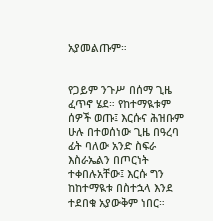አያመልጡም።


የጋይም ንጉሥ በሰማ ጊዜ ፈጥኖ ሄደ። የከተማዪቱም ሰዎች ወጡ፤ እርሱና ሕዝቡም ሁሉ በተወሰነው ጊዜ በዓረባ ፊት ባለው አንድ ስፍራ እስራኤልን በጦርነት ተቀበሉአቸው፤ እርሱ ግን ከከተማዪቱ በስተኋላ እንደ ተደበቁ አያውቅም ነበር።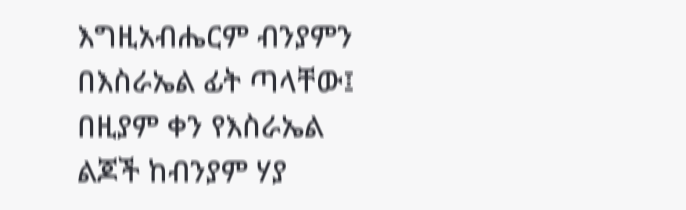እግዚአብሔርም ብንያምን በእስራኤል ፊት ጣላቸው፤ በዚያም ቀን የእስራኤል ልጆች ከብንያም ሃያ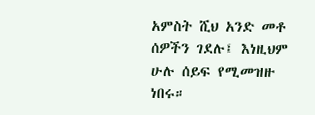አምስት ሺህ አንድ መቶ ሰዎችን ገደሉ፤ እነዚህም ሁሉ ሰይፍ የሚመዝዙ ነበሩ።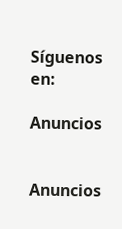Síguenos en:

Anuncios


Anuncios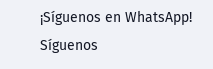¡Síguenos en WhatsApp! Síguenos